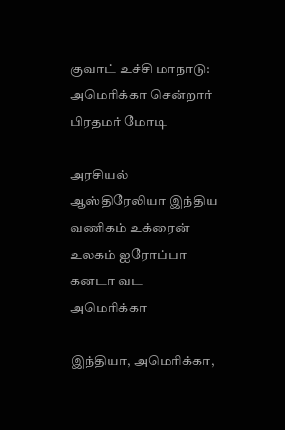குவாட் உச்சி மாநாடு: அமெரிக்கா சென்றார் பிரதமர் மோடி

அரசியல் ஆஸ்திரேலியா இந்திய வணிகம் உக்ரைன் உலகம் ஐரோப்பா கனடா வட அமெரிக்கா

இந்தியா, அமெரிக்கா,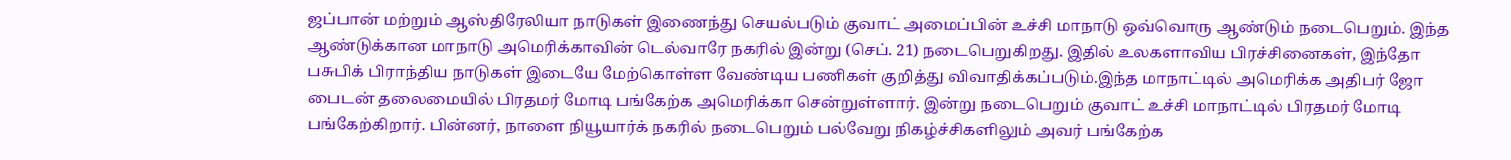ஜப்பான் மற்றும் ஆஸ்திரேலியா நாடுகள் இணைந்து செயல்படும் குவாட் அமைப்பின் உச்சி மாநாடு ஒவ்வொரு ஆண்டும் நடைபெறும். இந்த ஆண்டுக்கான மாநாடு அமெரிக்காவின் டெல்வாரே நகரில் இன்று (செப். 21) நடைபெறுகிறது. இதில் உலகளாவிய பிரச்சினைகள், இந்தோ பசுபிக் பிராந்திய நாடுகள் இடையே மேற்கொள்ள வேண்டிய பணிகள் குறித்து விவாதிக்கப்படும்.இந்த மாநாட்டில் அமெரிக்க அதிபர் ஜோ பைடன் தலைமையில் பிரதமர் மோடி பங்கேற்க அமெரிக்கா சென்றுள்ளார். இன்று நடைபெறும் குவாட் உச்சி மாநாட்டில் பிரதமர் மோடி பங்கேற்கிறார். பின்னர், நாளை நியூயார்க் நகரில் நடைபெறும் பல்வேறு நிகழ்ச்சிகளிலும் அவர் பங்கேற்க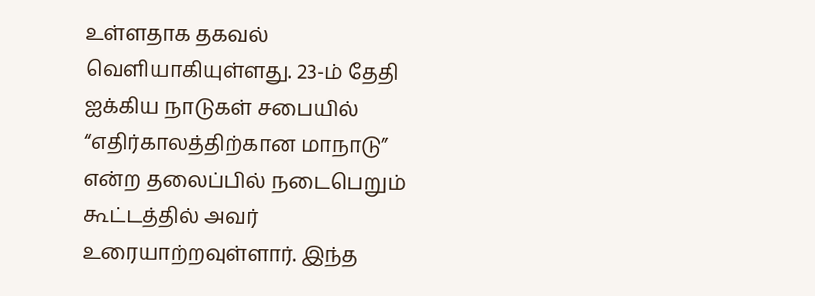உள்ளதாக தகவல் வெளியாகியுள்ளது. 23-ம் தேதி ஐக்கிய நாடுகள் சபையில் “எதிர்காலத்திற்கான மாநாடு” என்ற தலைப்பில் நடைபெறும் கூட்டத்தில் அவர் உரையாற்றவுள்ளார். இந்த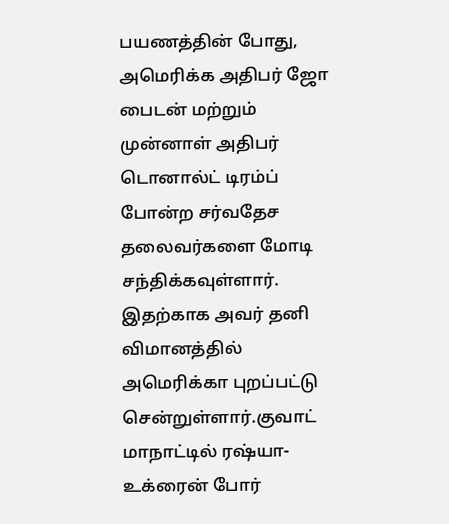பயணத்தின் போது, அமெரிக்க அதிபர் ஜோ பைடன் மற்றும் முன்னாள் அதிபர் டொனால்ட் டிரம்ப் போன்ற சர்வதேச தலைவர்களை மோடி சந்திக்கவுள்ளார். இதற்காக அவர் தனி விமானத்தில் அமெரிக்கா புறப்பட்டு சென்றுள்ளார்.குவாட் மாநாட்டில் ரஷ்யா-உக்ரைன் போர்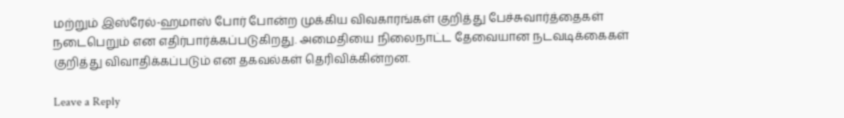மற்றும் இஸ்ரேல்-ஹமாஸ் போர் போன்ற முக்கிய விவகாரங்கள் குறித்து பேச்சுவார்த்தைகள் நடைபெறும் என எதிர்பார்க்கப்படுகிறது. அமைதியை நிலைநாட்ட தேவையான நடவடிக்கைகள் குறித்து விவாதிக்கப்படும் என தகவல்கள் தெரிவிக்கின்றன.

Leave a Reply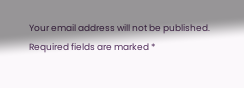Your email address will not be published. Required fields are marked *